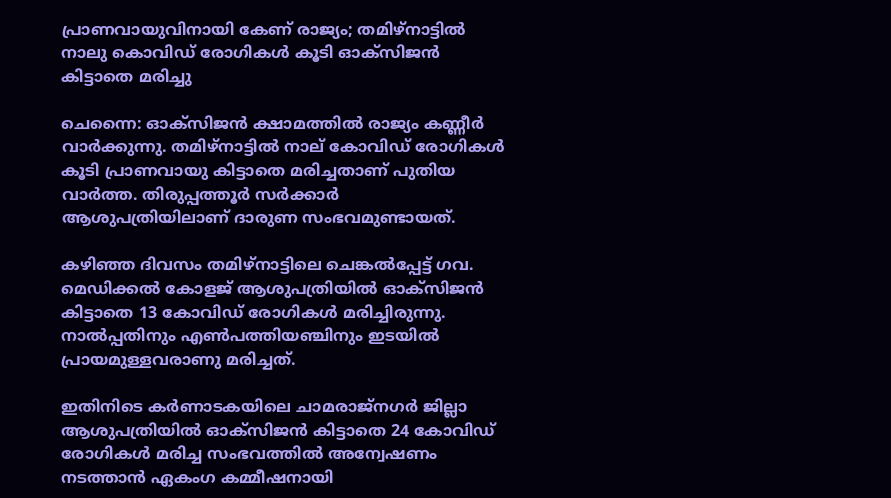പ്രാണവായുവിനായി കേണ് രാജ്യം; തമിഴ്‌നാട്ടില്‍ നാലു കൊവിഡ് രോഗികള്‍ കൂടി ഓക്‌സിജന്‍ കിട്ടാതെ മരിച്ചു

ചെന്നൈ: ഓക്‌സിജന്‍ ക്ഷാമത്തില്‍ രാജ്യം കണ്ണീര്‍ വാര്‍ക്കുന്നു. തമിഴ്‌നാട്ടില്‍ നാല് കോവിഡ് രോഗികള്‍ കൂടി പ്രാണവായു കിട്ടാതെ മരിച്ചതാണ് പുതിയ വാര്‍ത്ത. തിരുപ്പത്തൂര്‍ സര്‍ക്കാര്‍ ആശുപത്രിയിലാണ് ദാരുണ സംഭവമുണ്ടായത്.

കഴിഞ്ഞ ദിവസം തമിഴ്‌നാട്ടിലെ ചെങ്കല്‍പ്പേട്ട് ഗവ. മെഡിക്കല്‍ കോളജ് ആശുപത്രിയില്‍ ഓക്‌സിജന്‍ കിട്ടാതെ 13 കോവിഡ് രോഗികള്‍ മരിച്ചിരുന്നു. നാല്‍പ്പതിനും എണ്‍പത്തിയഞ്ചിനും ഇടയില്‍ പ്രായമുള്ളവരാണു മരിച്ചത്.

ഇതിനിടെ കര്‍ണാടകയിലെ ചാമരാജ്‌നഗര്‍ ജില്ലാ ആശുപത്രിയില്‍ ഓക്‌സിജന്‍ കിട്ടാതെ 24 കോവിഡ് രോഗികള്‍ മരിച്ച സംഭവത്തില്‍ അന്വേഷണം നടത്താന്‍ ഏകംഗ കമ്മീഷനായി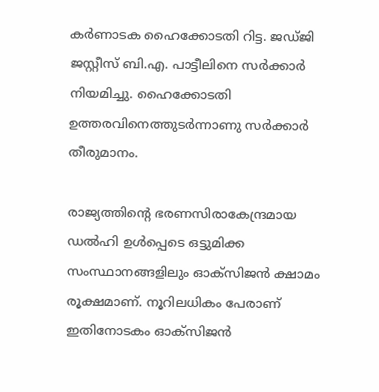കര്‍ണാടക ഹൈക്കോടതി റിട്ട. ജഡ്ജി ജസ്റ്റീസ് ബി.എ. പാട്ടീലിനെ സര്‍ക്കാര്‍ നിയമിച്ചു. ഹൈക്കോടതി ഉത്തരവിനെത്തുടര്‍ന്നാണു സര്‍ക്കാര്‍ തീരുമാനം.

രാജ്യത്തിന്റെ ഭരണസിരാകേന്ദ്രമായ ഡല്‍ഹി ഉള്‍പ്പെടെ ഒട്ടുമിക്ക സംസ്ഥാനങ്ങളിലും ഓക്‌സിജന്‍ ക്ഷാമം രൂക്ഷമാണ്. നൂറിലധികം പേരാണ് ഇതിനോടകം ഓക്‌സിജന്‍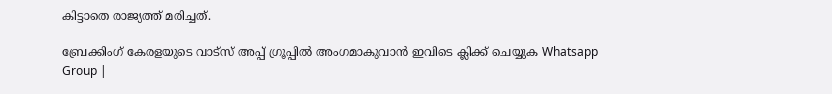കിട്ടാതെ രാജ്യത്ത് മരിച്ചത്.

ബ്രേക്കിംഗ് കേരളയുടെ വാട്സ് അപ്പ് ഗ്രൂപ്പിൽ അംഗമാകുവാൻ ഇവിടെ ക്ലിക്ക് ചെയ്യുക Whatsapp Group |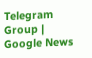Telegram Group | Google News